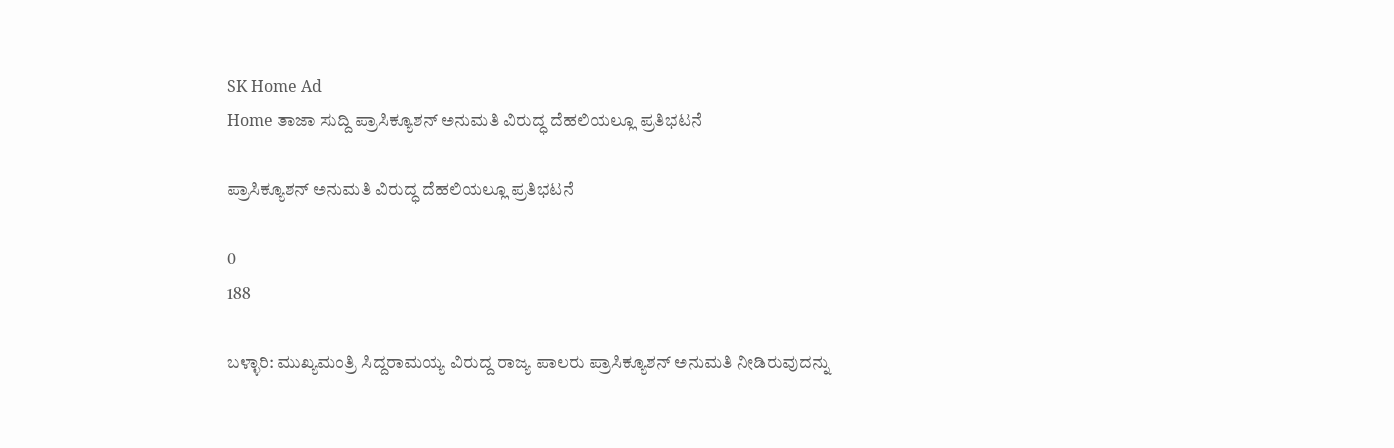SK Home Ad
Home ತಾಜಾ ಸುದ್ದಿ ಪ್ರಾಸಿಕ್ಯೂಶನ್ ಅನುಮತಿ ವಿರುದ್ಧ ದೆಹಲಿಯಲ್ಲೂ ಪ್ರತಿಭಟನೆ

ಪ್ರಾಸಿಕ್ಯೂಶನ್ ಅನುಮತಿ ವಿರುದ್ಧ ದೆಹಲಿಯಲ್ಲೂ ಪ್ರತಿಭಟನೆ

0
188

ಬಳ್ಳಾರಿ: ಮುಖ್ಯಮಂತ್ರಿ ಸಿದ್ದರಾಮಯ್ಯ ವಿರುದ್ದ ರಾಜ್ಯ ಪಾಲರು ಪ್ರಾಸಿಕ್ಯೂಶನ್ ಅನುಮತಿ ನೀಡಿರುವುದನ್ನು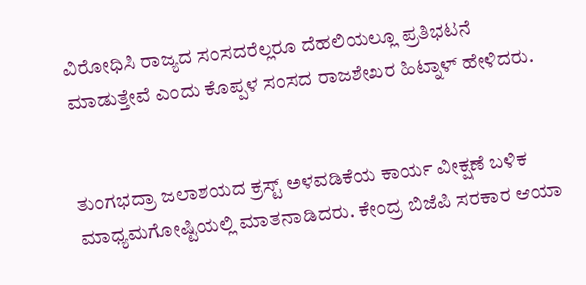ವಿರೋಧಿಸಿ ರಾಜ್ಯದ ಸಂಸದರೆಲ್ಲರೂ ದೆಹಲಿಯಲ್ಲೂ ಪ್ರತಿಭಟನೆ ಮಾಡುತ್ತೇವೆ ಎಂದು ಕೊಪ್ಪಳ ಸಂಸದ ರಾಜಶೇಖರ ಹಿಟ್ನಾಳ್ ಹೇಳಿದರು.


ತುಂಗಭದ್ರಾ ಜಲಾಶಯದ ಕ್ರಸ್ಟ್‌ ‌ಅಳವಡಿಕೆಯ ಕಾರ್ಯ ವೀಕ್ಷಣೆ ‌ಬಳಿಕ ಮಾಧ್ಯಮಗೋಷ್ಟಿಯಲ್ಲಿ ಮಾತನಾಡಿದರು. ಕೇಂದ್ರ ಬಿಜೆಪಿ ಸರಕಾರ ಆಯಾ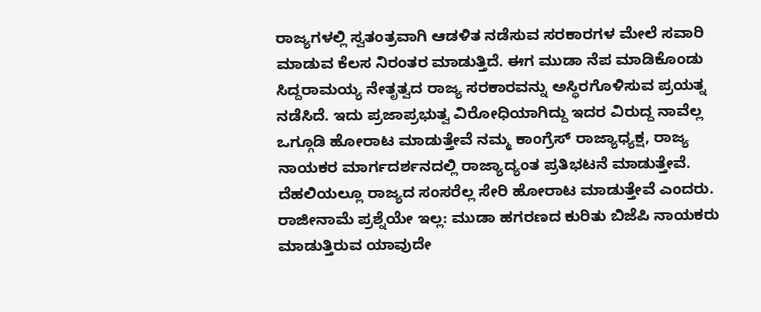ರಾಜ್ಯಗಳಲ್ಲಿ ಸ್ವತಂತ್ರವಾಗಿ ಆಡಳಿತ ‌ನಡೆಸುವ ಸರಕಾರಗಳ ಮೇಲೆ ಸವಾರಿ ಮಾಡುವ ಕೆಲಸ ನಿರಂತರ ಮಾಡುತ್ತಿದೆ. ಈಗ ಮುಡಾ ನೆಪ ಮಾಡಿಕೊಂಡು ಸಿದ್ದರಾಮಯ್ಯ ನೇತೃತ್ವದ ರಾಜ್ಯ ಸರಕಾರವನ್ನು ಅಸ್ಥಿರಗೊಳಿಸುವ ಪ್ರಯತ್ನ ನಡೆಸಿದೆ. ಇದು ಪ್ರಜಾಪ್ರಭುತ್ವ ವಿರೋಧಿಯಾಗಿದ್ದು ಇದರ ವಿರುದ್ದ ‌ನಾವೆಲ್ಲ ಒಗ್ಗೂಡಿ ಹೋರಾಟ ಮಾಡುತ್ತೇವೆ ನಮ್ಮ ಕಾಂಗ್ರೆಸ್ ರಾಜ್ಯಾಧ್ಯಕ್ಷ, ರಾಜ್ಯ ನಾಯಕರ ಮಾರ್ಗದರ್ಶನದಲ್ಲಿ ರಾಜ್ಯಾದ್ಯಂತ ಪ್ರತಿಭಟನೆ ಮಾಡುತ್ತೇವೆ. ದೆಹಲಿಯಲ್ಲೂ ರಾಜ್ಯದ ಸಂಸರೆಲ್ಲ ಸೇರಿ ಹೋರಾಟ ‌ಮಾಡುತ್ತೇವೆ ಎಂದರು.
ರಾಜೀನಾಮೆ ಪ್ರಶ್ನೆಯೇ ಇಲ್ಲ: ಮುಡಾ ಹಗರಣದ ಕುರಿತು ಬಿಜೆಪಿ ನಾಯಕರು ಮಾಡುತ್ತಿರುವ ಯಾವುದೇ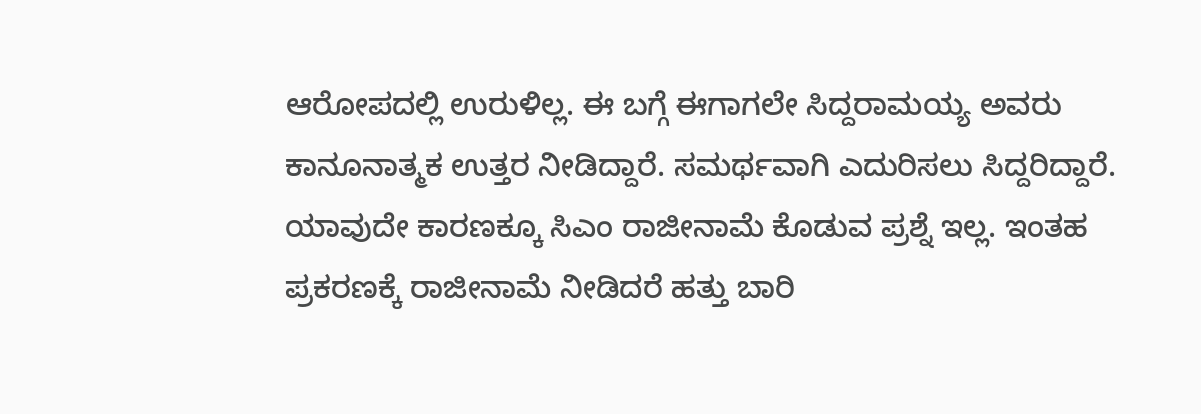ಆರೋಪದಲ್ಲಿ ಉರುಳಿಲ್ಲ. ಈ ಬಗ್ಗೆ ಈಗಾಗಲೇ ಸಿದ್ದರಾಮಯ್ಯ ಅವರು ಕಾನೂನಾತ್ಮಕ ಉತ್ತರ ನೀಡಿದ್ದಾರೆ. ಸಮರ್ಥವಾಗಿ ಎದುರಿಸಲು ಸಿದ್ದರಿದ್ದಾರೆ. ಯಾವುದೇ ಕಾರಣಕ್ಕೂ ಸಿಎಂ ರಾಜೀನಾಮೆ ‌ಕೊಡುವ ಪ್ರಶ್ನೆ ಇಲ್ಲ. ಇಂತಹ‌ ಪ್ರಕರಣಕ್ಕೆ ರಾಜೀನಾಮೆ ನೀಡಿದರೆ ಹತ್ತು ಬಾರಿ‌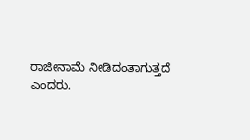ರಾಜೀನಾಮೆ ‌ನೀಡಿದಂತಾಗುತ್ತದೆ ಎಂದರು.